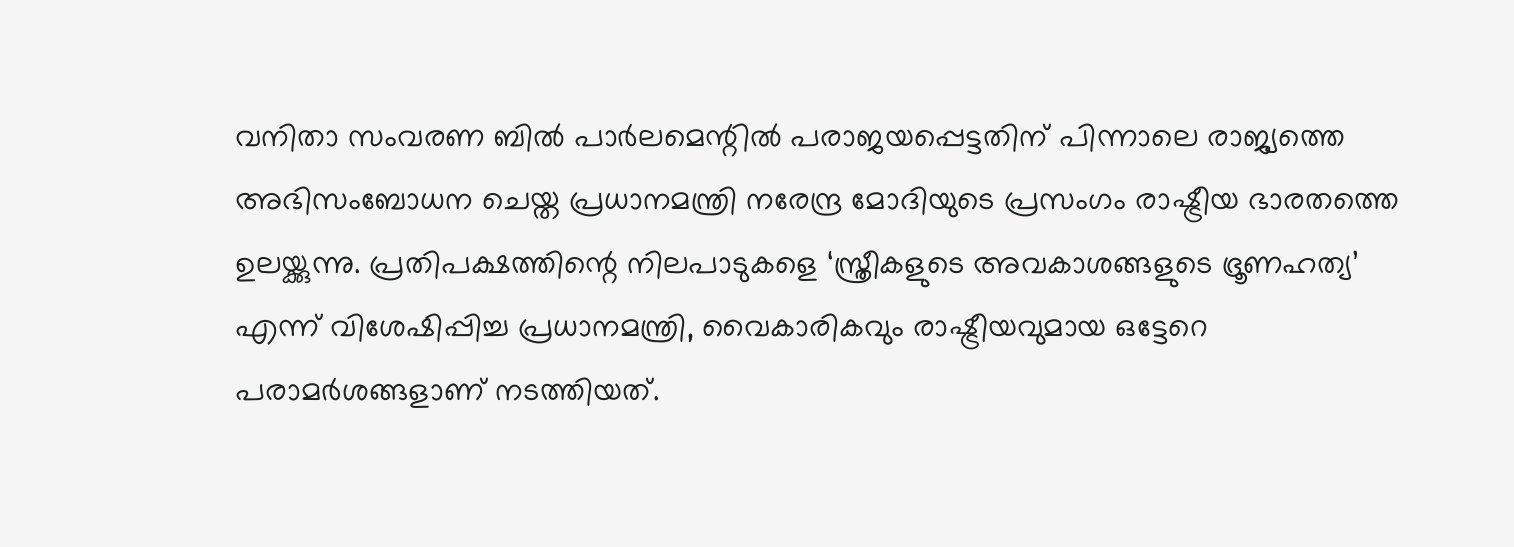വനിതാ സംവരണ ബിൽ പാർലമെന്റിൽ പരാജയപ്പെട്ടതിന് പിന്നാലെ രാജ്യത്തെ അഭിസംബോധന ചെയ്ത പ്രധാനമന്ത്രി നരേന്ദ്ര മോദിയുടെ പ്രസംഗം രാഷ്ട്രീയ ഭാരതത്തെ ഉലയ്ക്കുന്നു. പ്രതിപക്ഷത്തിന്റെ നിലപാടുകളെ ‘സ്ത്രീകളുടെ അവകാശങ്ങളുടെ ഭ്രൂണഹത്യ’ എന്ന് വിശേഷിപ്പിച്ച പ്രധാനമന്ത്രി, വൈകാരികവും രാഷ്ട്രീയവുമായ ഒട്ടേറെ പരാമർശങ്ങളാണ് നടത്തിയത്.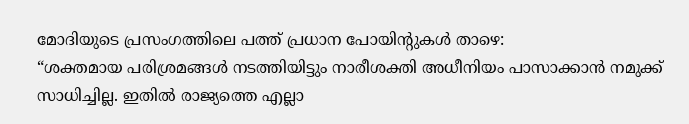മോദിയുടെ പ്രസംഗത്തിലെ പത്ത് പ്രധാന പോയിന്റുകൾ താഴെ:
“ശക്തമായ പരിശ്രമങ്ങൾ നടത്തിയിട്ടും നാരീശക്തി അധീനിയം പാസാക്കാൻ നമുക്ക് സാധിച്ചില്ല. ഇതിൽ രാജ്യത്തെ എല്ലാ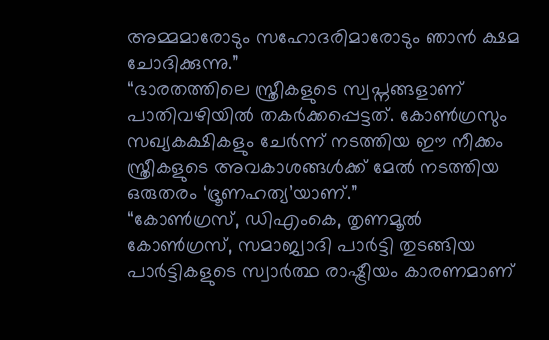അമ്മമാരോടും സഹോദരിമാരോടും ഞാൻ ക്ഷമ ചോദിക്കുന്നു.”
“ഭാരതത്തിലെ സ്ത്രീകളുടെ സ്വപ്നങ്ങളാണ് പാതിവഴിയിൽ തകർക്കപ്പെട്ടത്. കോൺഗ്രസും സഖ്യകക്ഷികളും ചേർന്ന് നടത്തിയ ഈ നീക്കം സ്ത്രീകളുടെ അവകാശങ്ങൾക്ക് മേൽ നടത്തിയ ഒരുതരം ‘ഭ്രൂണഹത്യ’യാണ്.”
“കോൺഗ്രസ്, ഡിഎംകെ, തൃണമൂൽ കോൺഗ്രസ്, സമാജ്വാദി പാർട്ടി തുടങ്ങിയ പാർട്ടികളുടെ സ്വാർത്ഥ രാഷ്ട്രീയം കാരണമാണ്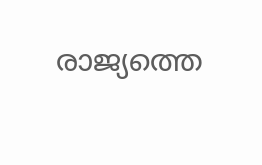രാജ്യത്തെ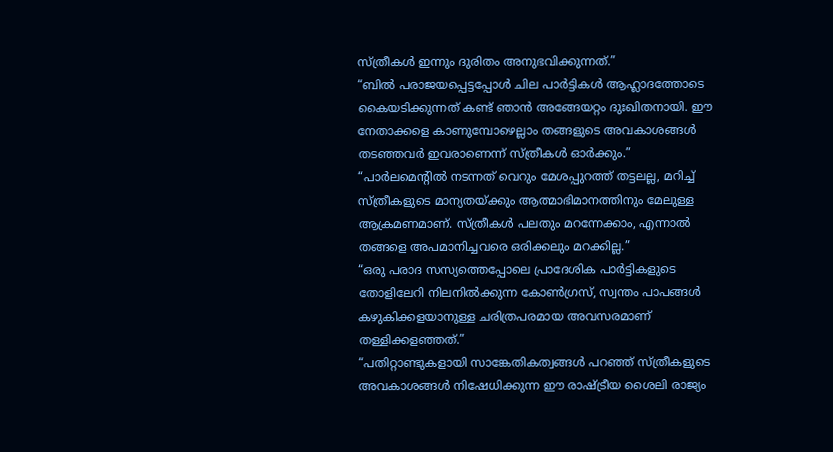സ്ത്രീകൾ ഇന്നും ദുരിതം അനുഭവിക്കുന്നത്.”
“ബിൽ പരാജയപ്പെട്ടപ്പോൾ ചില പാർട്ടികൾ ആഹ്ലാദത്തോടെ കൈയടിക്കുന്നത് കണ്ട് ഞാൻ അങ്ങേയറ്റം ദുഃഖിതനായി. ഈ നേതാക്കളെ കാണുമ്പോഴെല്ലാം തങ്ങളുടെ അവകാശങ്ങൾ തടഞ്ഞവർ ഇവരാണെന്ന് സ്ത്രീകൾ ഓർക്കും.”
“പാർലമെന്റിൽ നടന്നത് വെറും മേശപ്പുറത്ത് തട്ടലല്ല, മറിച്ച് സ്ത്രീകളുടെ മാന്യതയ്ക്കും ആത്മാഭിമാനത്തിനും മേലുള്ള ആക്രമണമാണ്. സ്ത്രീകൾ പലതും മറന്നേക്കാം, എന്നാൽ തങ്ങളെ അപമാനിച്ചവരെ ഒരിക്കലും മറക്കില്ല.”
“ഒരു പരാദ സസ്യത്തെപ്പോലെ പ്രാദേശിക പാർട്ടികളുടെ തോളിലേറി നിലനിൽക്കുന്ന കോൺഗ്രസ്, സ്വന്തം പാപങ്ങൾ കഴുകിക്കളയാനുള്ള ചരിത്രപരമായ അവസരമാണ് തള്ളിക്കളഞ്ഞത്.”
“പതിറ്റാണ്ടുകളായി സാങ്കേതികത്വങ്ങൾ പറഞ്ഞ് സ്ത്രീകളുടെ അവകാശങ്ങൾ നിഷേധിക്കുന്ന ഈ രാഷ്ട്രീയ ശൈലി രാജ്യം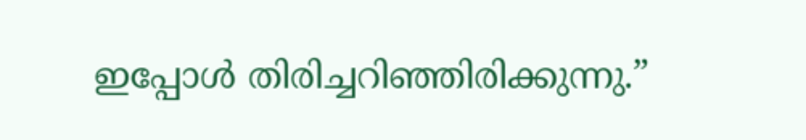ഇപ്പോൾ തിരിച്ചറിഞ്ഞിരിക്കുന്നു.”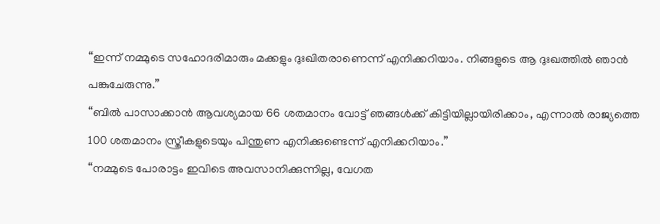“ഇന്ന് നമ്മുടെ സഹോദരിമാരും മക്കളും ദുഃഖിതരാണെന്ന് എനിക്കറിയാം. നിങ്ങളുടെ ആ ദുഃഖത്തിൽ ഞാൻ പങ്കുചേരുന്നു.”
“ബിൽ പാസാക്കാൻ ആവശ്യമായ 66 ശതമാനം വോട്ട് ഞങ്ങൾക്ക് കിട്ടിയില്ലായിരിക്കാം, എന്നാൽ രാജ്യത്തെ 100 ശതമാനം സ്ത്രീകളുടെയും പിന്തുണ എനിക്കുണ്ടെന്ന് എനിക്കറിയാം.”
“നമ്മുടെ പോരാട്ടം ഇവിടെ അവസാനിക്കുന്നില്ല, വേഗത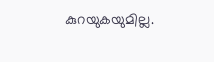കുറയുകയുമില്ല.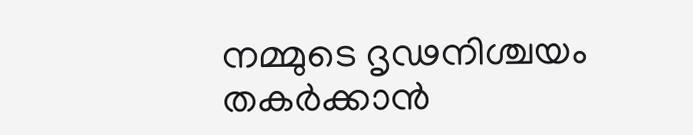നമ്മുടെ ദൃഢനിശ്ചയം തകർക്കാൻ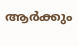ആർക്കും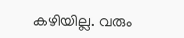കഴിയില്ല. വരും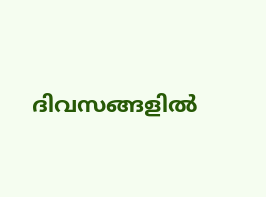ദിവസങ്ങളിൽ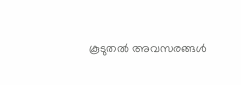കൂടുതൽ അവസരങ്ങൾ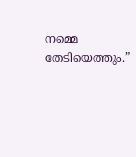നമ്മെ തേടിയെത്തും.”